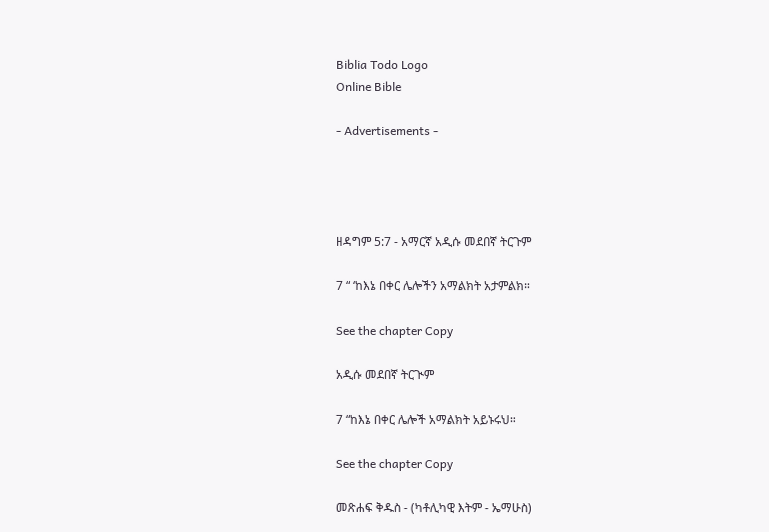Biblia Todo Logo
Online Bible

- Advertisements -




ዘዳግም 5:7 - አማርኛ አዲሱ መደበኛ ትርጉም

7 “ ‘ከእኔ በቀር ሌሎችን አማልክት አታምልክ።

See the chapter Copy

አዲሱ መደበኛ ትርጒም

7 “ከእኔ በቀር ሌሎች አማልክት አይኑሩህ።

See the chapter Copy

መጽሐፍ ቅዱስ - (ካቶሊካዊ እትም - ኤማሁስ)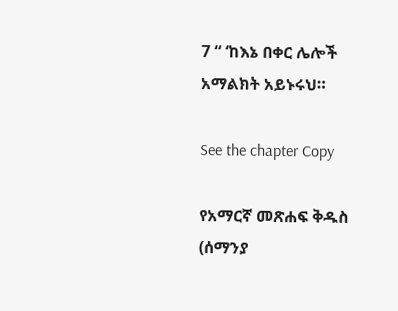7 “ ‘ከእኔ በቀር ሌሎች አማልክት አይኑሩህ።

See the chapter Copy

የአማርኛ መጽሐፍ ቅዱስ (ሰማንያ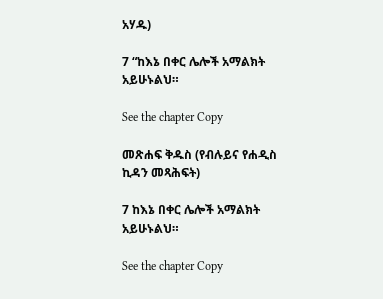አሃዱ)

7 “ከእኔ በቀር ሌሎች አማልክት አይሁኑልህ።

See the chapter Copy

መጽሐፍ ቅዱስ (የብሉይና የሐዲስ ኪዳን መጻሕፍት)

7 ከእኔ በቀር ሌሎች አማልክት አይሁኑልህ።

See the chapter Copy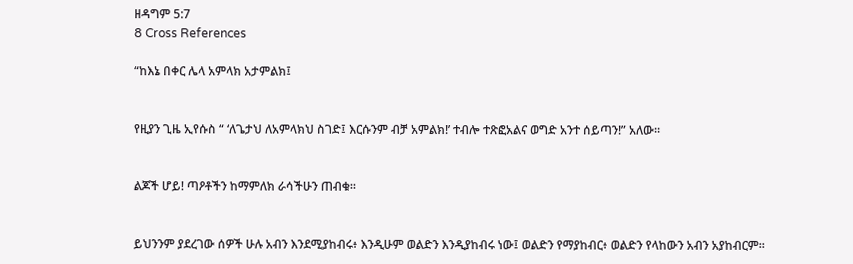ዘዳግም 5:7
8 Cross References

“ከእኔ በቀር ሌላ አምላክ አታምልክ፤


የዚያን ጊዜ ኢየሱስ “ ‘ለጌታህ ለአምላክህ ስገድ፤ እርሱንም ብቻ አምልክ!’ ተብሎ ተጽፎአልና ወግድ አንተ ሰይጣን!” አለው።


ልጆች ሆይ! ጣዖቶችን ከማምለክ ራሳችሁን ጠብቁ።


ይህንንም ያደረገው ሰዎች ሁሉ አብን እንደሚያከብሩ፥ እንዲሁም ወልድን እንዲያከብሩ ነው፤ ወልድን የማያከብር፥ ወልድን የላከውን አብን አያከብርም።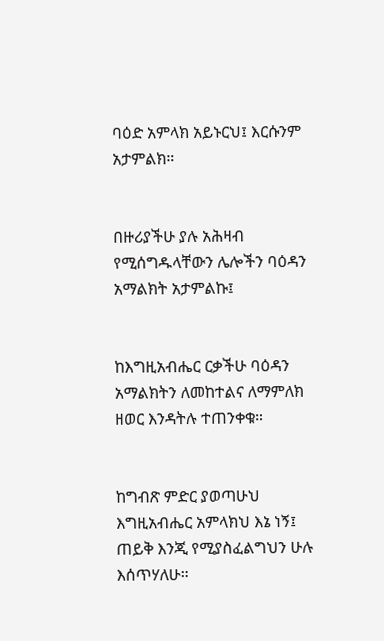ባዕድ አምላክ አይኑርህ፤ እርሱንም አታምልክ።


በዙሪያችሁ ያሉ አሕዛብ የሚሰግዱላቸውን ሌሎችን ባዕዳን አማልክት አታምልኩ፤


ከእግዚአብሔር ርቃችሁ ባዕዳን አማልክትን ለመከተልና ለማምለክ ዘወር እንዳትሉ ተጠንቀቁ።


ከግብጽ ምድር ያወጣሁህ እግዚአብሔር አምላክህ እኔ ነኝ፤ ጠይቅ እንጂ የሚያስፈልግህን ሁሉ እሰጥሃለሁ።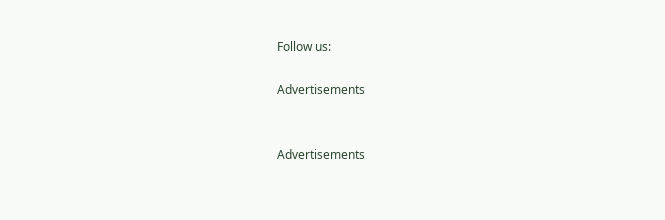Follow us:

Advertisements


Advertisements